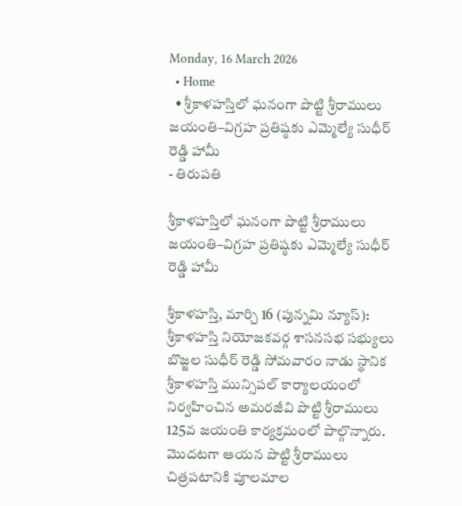Monday, 16 March 2026
  • Home
  • శ్రీకాళహస్తిలో ఘనంగా పొట్టి శ్రీరాములు జయంతి–విగ్రహ ప్రతిష్ఠకు ఎమ్మెల్యే సుధీర్ రెడ్డి హామీ
- తిరుపతి

శ్రీకాళహస్తిలో ఘనంగా పొట్టి శ్రీరాములు జయంతి–విగ్రహ ప్రతిష్ఠకు ఎమ్మెల్యే సుధీర్ రెడ్డి హామీ

శ్రీకాళహస్తి, మార్చి 16 (పున్నమి న్యూస్): శ్రీకాళహస్తి నియోజకవర్గ శాసనసభ సభ్యులు బొజ్జల సుధీర్ రెడ్డి సోమవారం నాడు స్థానిక శ్రీకాళహస్తి మున్సిపల్ కార్యాలయంలో నిర్వహించిన అమరజీవి పొట్టి శ్రీరాములు 125వ జయంతి కార్యక్రమంలో పాల్గొన్నారు. మొదటగా ఆయన పొట్టి శ్రీరాములు చిత్రపటానికి పూలమాల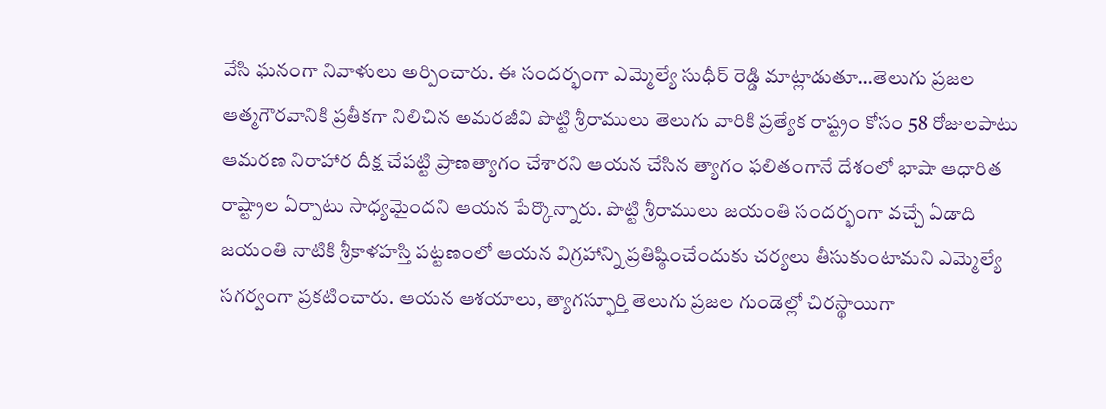వేసి ఘనంగా నివాళులు అర్పించారు. ఈ సందర్భంగా ఎమ్మెల్యే సుధీర్ రెడ్డి మాట్లాడుతూ…తెలుగు ప్రజల ఆత్మగౌరవానికి ప్రతీకగా నిలిచిన అమరజీవి పొట్టి శ్రీరాములు తెలుగు వారికి ప్రత్యేక రాష్ట్రం కోసం 58 రోజులపాటు ఆమరణ నిరాహార దీక్ష చేపట్టి ప్రాణత్యాగం చేశారని ఆయన చేసిన త్యాగం ఫలితంగానే దేశంలో భాషా ఆధారిత రాష్ట్రాల ఏర్పాటు సాధ్యమైందని ఆయన పేర్కొన్నారు. పొట్టి శ్రీరాములు జయంతి సందర్భంగా వచ్చే ఏడాది జయంతి నాటికి శ్రీకాళహస్తి పట్టణంలో ఆయన విగ్రహాన్ని ప్రతిష్ఠించేందుకు చర్యలు తీసుకుంటామని ఎమ్మెల్యే సగర్వంగా ప్రకటించారు. ఆయన ఆశయాలు, త్యాగస్ఫూర్తి తెలుగు ప్రజల గుండెల్లో చిరస్థాయిగా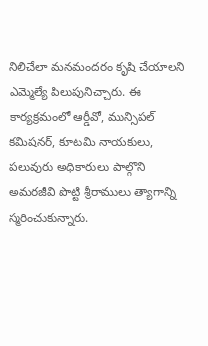నిలిచేలా మనమందరం కృషి చేయాలని ఎమ్మెల్యే పిలుపునిచ్చారు. ఈ కార్యక్రమంలో ఆర్డీవో, మున్సిపల్ కమిషనర్, కూటమి నాయకులు, పలువురు అధికారులు పాల్గొని అమరజీవి పొట్టి శ్రీరాములు త్యాగాన్ని స్మరించుకున్నారు.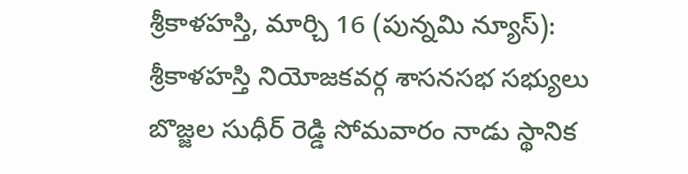శ్రీకాళహస్తి, మార్చి 16 (పున్నమి న్యూస్): శ్రీకాళహస్తి నియోజకవర్గ శాసనసభ సభ్యులు బొజ్జల సుధీర్ రెడ్డి సోమవారం నాడు స్థానిక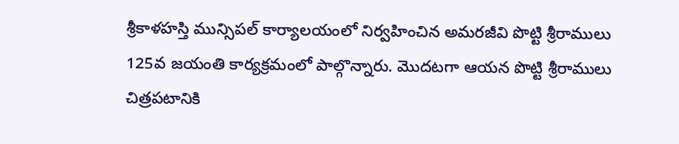శ్రీకాళహస్తి మున్సిపల్ కార్యాలయంలో నిర్వహించిన అమరజీవి పొట్టి శ్రీరాములు 125వ జయంతి కార్యక్రమంలో పాల్గొన్నారు. మొదటగా ఆయన పొట్టి శ్రీరాములు చిత్రపటానికి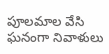పూలమాల వేసి ఘనంగా నివాళులు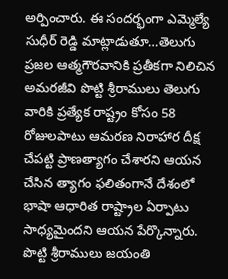అర్పించారు. ఈ సందర్భంగా ఎమ్మెల్యే సుధీర్ రెడ్డి మాట్లాడుతూ…తెలుగు ప్రజల ఆత్మగౌరవానికి ప్రతీకగా నిలిచిన అమరజీవి పొట్టి శ్రీరాములు తెలుగు వారికి ప్రత్యేక రాష్ట్రం కోసం 58 రోజులపాటు ఆమరణ నిరాహార దీక్ష చేపట్టి ప్రాణత్యాగం చేశారని ఆయన చేసిన త్యాగం ఫలితంగానే దేశంలో భాషా ఆధారిత రాష్ట్రాల ఏర్పాటు సాధ్యమైందని ఆయన పేర్కొన్నారు. పొట్టి శ్రీరాములు జయంతి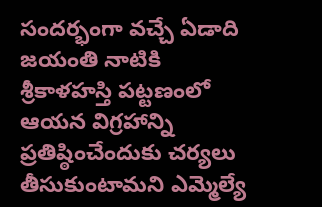సందర్భంగా వచ్చే ఏడాది జయంతి నాటికి శ్రీకాళహస్తి పట్టణంలో ఆయన విగ్రహాన్ని ప్రతిష్ఠించేందుకు చర్యలు తీసుకుంటామని ఎమ్మెల్యే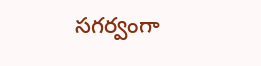సగర్వంగా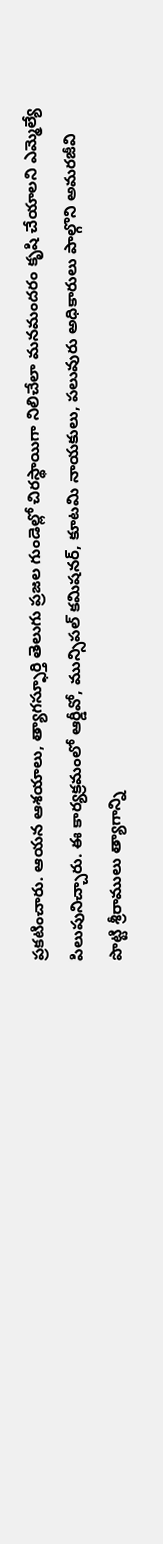ప్రకటించారు. ఆయన ఆశయాలు, త్యాగస్ఫూర్తి తెలుగు ప్రజల గుండెల్లో చిరస్థాయిగా నిలిచేలా మనమందరం కృషి చేయాలని ఎమ్మెల్యే పిలుపునిచ్చారు. ఈ కార్యక్రమంలో ఆర్డీవో, మున్సిపల్ కమిషనర్, కూటమి నాయకులు, పలువురు అధికారులు పాల్గొని అమరజీవి పొట్టి శ్రీరాములు త్యాగాన్ని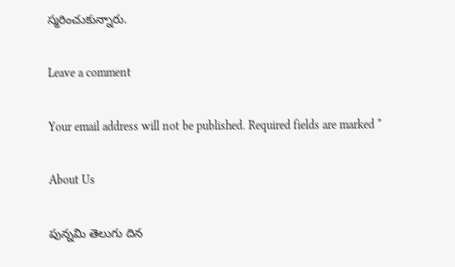స్మరించుకున్నారు.

Leave a comment

Your email address will not be published. Required fields are marked *

About Us

పున్నమి తెలుగు దిన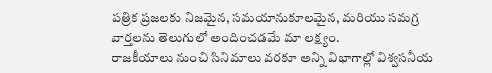పత్రిక ప్రజలకు నిజమైన, సమయానుకూలమైన, మరియు సమగ్ర వార్తలను తెలుగులో అందించడమే మా లక్ష్యం.
రాజకీయాలు నుంచి సినిమాలు వరకూ అన్ని విభాగాల్లో విశ్వసనీయ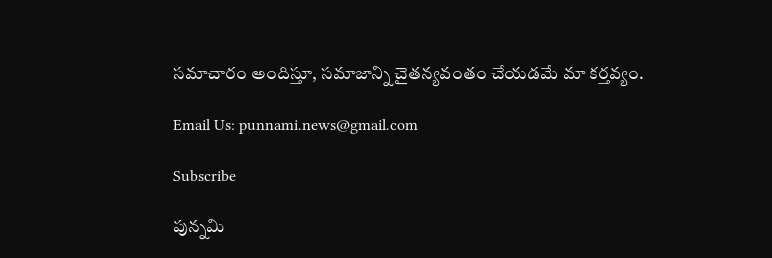సమాచారం అందిస్తూ, సమాజాన్ని చైతన్యవంతం చేయడమే మా కర్తవ్యం.

Email Us: punnami.news@gmail.com

Subscribe

పున్నమి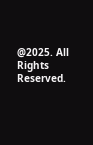@2025. All Rights Reserved.